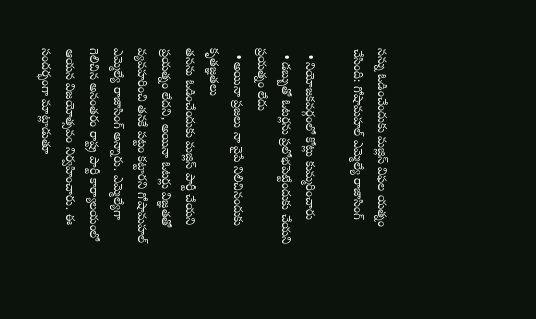నన్ను ఓడించేందుకు మజ్లిస్‌ విఫల యత్నం చేసింది: గోషామహల్‌ ఎమ్మెల్యే రాజాసింగ్‌

  • నియోజకవర్గంలో కోట్లు కుమ్మరించారు
  • డబ్బుతో ఓటర్లను ప్రలోభపెట్టేందుకు చేయని ప్రయత్నం లేదు
  • అయినా ప్రజలు నా వైపే నిలిచినందుకు కృతజ్ఞతలు
తనను ఓడించేందుకు మజ్లిస్‌ పార్టీ చేయని ప్రయత్నం లేదని, అయినా ఓటర్లు విజ్ఞతతో వ్యవహరించి తనకే పట్టం కట్టారని గోషామహల్‌ ఎమ్మెల్యే రాజాసింగ్‌ అన్నారు. ఎమ్మెల్యేగా గెలిచిన అనంతరం రాష్ట్ర పార్టీ కార్యాలయంలో ఆయన విజయోత్సవం నిర్వహించారు. ఈ సందర్భంగా మాట్లాడుతూ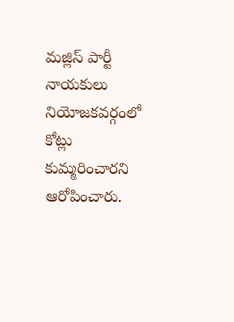మజ్లిస్‌ పార్టీ నాయకులు నియోజకవర్గంలో కోట్లు కుమ్మరించారని ఆరోపించారు.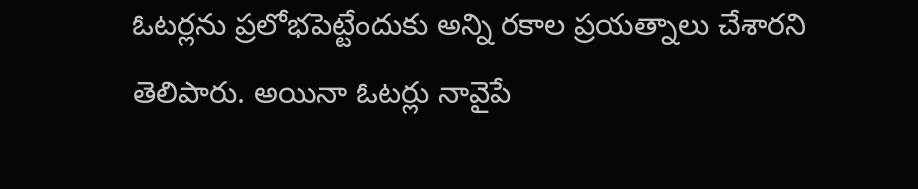ఓటర్లను ప్రలోభపెట్టేందుకు అన్ని రకాల ప్రయత్నాలు చేశారని తెలిపారు. అయినా ఓటర్లు నావైపే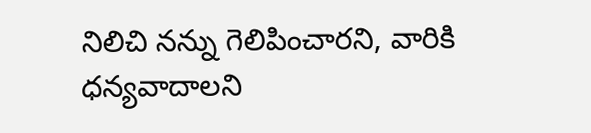నిలిచి నన్ను గెలిపించారని, వారికి ధన్యవాదాలని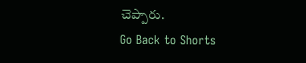చెప్పారు.
Go Back to Shorts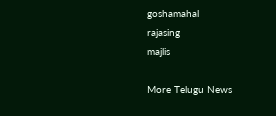goshamahal
rajasing
majlis

More Telugu News